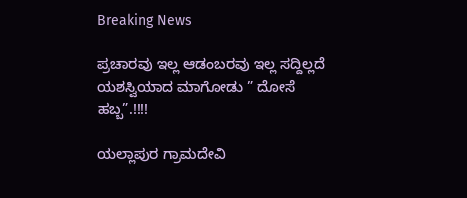Breaking News

ಪ್ರಚಾರವು ಇಲ್ಲ ಆಡಂಬರವು ಇಲ್ಲ ಸದ್ದಿಲ್ಲದೆ ಯಶಸ್ವಿಯಾದ ಮಾಗೋಡು ” ದೋಸೆ ಹಬ್ಬ”.!!!!

ಯಲ್ಲಾಪುರ ಗ್ರಾಮದೇವಿ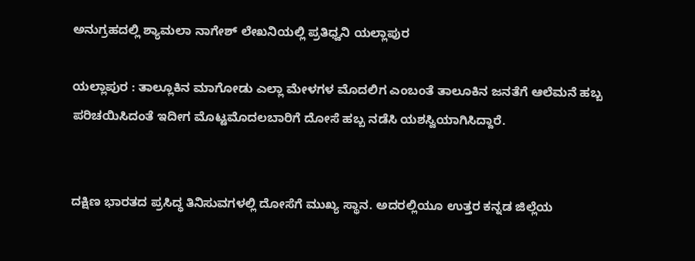ಅನುಗ್ರಹದಲ್ಲಿ ಶ್ಯಾಮಲಾ ನಾಗೇಶ್ ಲೇಖನಿಯಲ್ಲಿ ಪ್ರತಿಧ್ವನಿ ಯಲ್ಲಾಪುರ

ಯಲ್ಲಾಪುರ : ತಾಲ್ಲೂಕಿನ ಮಾಗೋಡು ಎಲ್ಲಾ ಮೇಳಗಳ ಮೊದಲಿಗ ಎಂಬಂತೆ ತಾಲೂಕಿನ ಜನತೆಗೆ ಆಲೆಮನೆ ಹಬ್ಬ ಪರಿಚಯಿಸಿದಂತೆ ಇದೀಗ ಮೊಟ್ಟಮೊದಲಬಾರಿಗೆ ದೋಸೆ ಹಬ್ಬ ನಡೆಸಿ ಯಶಸ್ವಿಯಾಗಿಸಿದ್ದಾರೆ.


ದಕ್ಷಿಣ ಭಾರತದ ಪ್ರಸಿದ್ಧ ತಿನಿಸುವಗಳಲ್ಲಿ ದೋಸೆಗೆ ಮುಖ್ಯ ಸ್ಥಾನ. ಅದರಲ್ಲಿಯೂ ಉತ್ತರ ಕನ್ನಡ ಜಿಲ್ಲೆಯ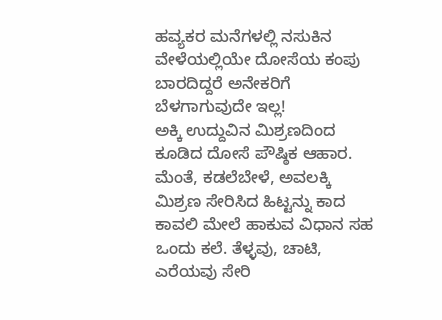ಹವ್ಯಕರ ಮನೆಗಳಲ್ಲಿ ನಸುಕಿನ ವೇಳೆಯಲ್ಲಿಯೇ ದೋಸೆಯ ಕಂಪು ಬಾರದಿದ್ದರೆ ಅನೇಕರಿಗೆ ಬೆಳಗಾಗುವುದೇ ಇಲ್ಲ!
ಅಕ್ಕಿ ಉದ್ದುವಿನ ಮಿಶ್ರಣದಿಂದ ಕೂಡಿದ ದೋಸೆ ಪೌಷ್ಠಿಕ ಆಹಾರ. ಮೆಂತೆ, ಕಡಲೆಬೇಳೆ, ಅವಲಕ್ಕಿ ಮಿಶ್ರಣ ಸೇರಿಸಿದ ಹಿಟ್ಟನ್ನು ಕಾದ ಕಾವಲಿ ಮೇಲೆ ಹಾಕುವ ವಿಧಾನ ಸಹ ಒಂದು ಕಲೆ. ತೆಳ್ಳವು, ಚಾಟಿ, ಎರೆಯವು ಸೇರಿ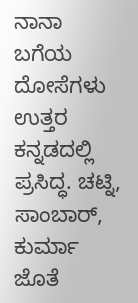ನಾನಾ ಬಗೆಯ ದೋಸೆಗಳು ಉತ್ತರ ಕನ್ನಡದಲ್ಲಿ ಪ್ರಸಿದ್ಧ. ಚಟ್ನಿ, ಸಾಂಬಾರ್, ಕುರ್ಮಾ ಜೊತೆ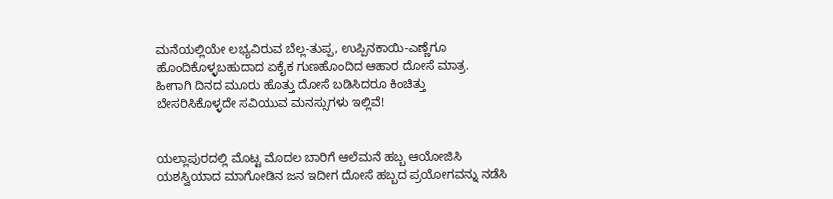ಮನೆಯಲ್ಲಿಯೇ ಲಭ್ಯವಿರುವ ಬೆಲ್ಲ-ತುಪ್ಪ, ಉಪ್ಪಿನಕಾಯಿ-ಎಣ್ಣೆಗೂ ಹೊಂದಿಕೊಳ್ಳಬಹುದಾದ ಏಕೈಕ ಗುಣಹೊಂದಿದ ಆಹಾರ ದೋಸೆ ಮಾತ್ರ. ಹೀಗಾಗಿ ದಿನದ ಮೂರು ಹೊತ್ತು ದೋಸೆ ಬಡಿಸಿದರೂ ಕಿಂಚಿತ್ತು ಬೇಸರಿಸಿಕೊಳ್ಳದೇ ಸವಿಯುವ ಮನಸ್ಸುಗಳು ಇಲ್ಲಿವೆ!


ಯಲ್ಲಾಪುರದಲ್ಲಿ ಮೊಟ್ಟ ಮೊದಲ ಬಾರಿಗೆ ಆಲೆಮನೆ ಹಬ್ಬ ಆಯೋಜಿಸಿ ಯಶಸ್ವಿಯಾದ ಮಾಗೋಡಿನ ಜನ ಇದೀಗ ದೋಸೆ ಹಬ್ಬದ ಪ್ರಯೋಗವನ್ನು ನಡೆಸಿ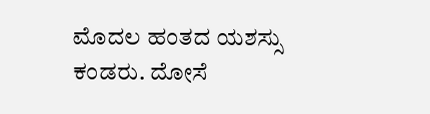ಮೊದಲ ಹಂತದ ಯಶಸ್ಸು ಕಂಡರು. ದೋಸೆ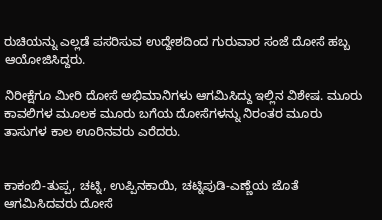ರುಚಿಯನ್ನು ಎಲ್ಲಡೆ ಪಸರಿಸುವ ಉದ್ದೇಶದಿಂದ ಗುರುವಾರ ಸಂಜೆ ದೋಸೆ ಹಬ್ಬ ಆಯೋಜಿಸಿದ್ದರು.

ನಿರೀಕ್ಷೆಗೂ ಮೀರಿ ದೋಸೆ ಅಭಿಮಾನಿಗಳು ಆಗಮಿಸಿದ್ದು ಇಲ್ಲಿನ ವಿಶೇಷ. ಮೂರು ಕಾವಲಿಗಳ ಮೂಲಕ ಮೂರು ಬಗೆಯ ದೋಸೆಗಳನ್ನು ನಿರಂತರ ಮೂರು ತಾಸುಗಳ ಕಾಲ ಊರಿನವರು ಎರೆದರು.


ಕಾಕಂಬಿ-ತುಪ್ಪ, ಚಟ್ನಿ, ಉಪ್ಪಿನಕಾಯಿ, ಚಟ್ನಿಪುಡಿ-ಎಣ್ಣೆಯ ಜೊತೆ ಆಗಮಿಸಿದವರು ದೋಸೆ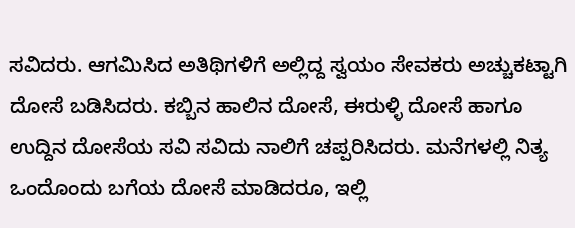ಸವಿದರು. ಆಗಮಿಸಿದ ಅತಿಥಿಗಳಿಗೆ ಅಲ್ಲಿದ್ದ ಸ್ವಯಂ ಸೇವಕರು ಅಚ್ಚುಕಟ್ಟಾಗಿ ದೋಸೆ ಬಡಿಸಿದರು. ಕಬ್ಬಿನ ಹಾಲಿನ ದೋಸೆ, ಈರುಳ್ಳಿ ದೋಸೆ ಹಾಗೂ ಉದ್ದಿನ ದೋಸೆಯ ಸವಿ ಸವಿದು ನಾಲಿಗೆ ಚಪ್ಪರಿಸಿದರು. ಮನೆಗಳಲ್ಲಿ ನಿತ್ಯ ಒಂದೊಂದು ಬಗೆಯ ದೋಸೆ ಮಾಡಿದರೂ, ಇಲ್ಲಿ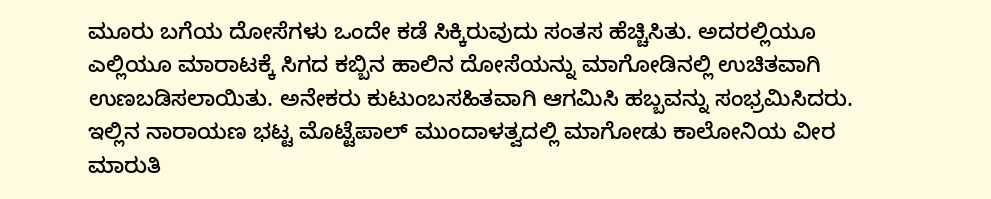ಮೂರು ಬಗೆಯ ದೋಸೆಗಳು ಒಂದೇ ಕಡೆ ಸಿಕ್ಕಿರುವುದು ಸಂತಸ ಹೆಚ್ಚಿಸಿತು. ಅದರಲ್ಲಿಯೂ ಎಲ್ಲಿಯೂ ಮಾರಾಟಕ್ಕೆ ಸಿಗದ ಕಬ್ಬಿನ ಹಾಲಿನ ದೋಸೆಯನ್ನು ಮಾಗೋಡಿನಲ್ಲಿ ಉಚಿತವಾಗಿ ಉಣಬಡಿಸಲಾಯಿತು. ಅನೇಕರು ಕುಟುಂಬಸಹಿತವಾಗಿ ಆಗಮಿಸಿ ಹಬ್ಬವನ್ನು ಸಂಭ್ರಮಿಸಿದರು.
ಇಲ್ಲಿನ ನಾರಾಯಣ ಭಟ್ಟ ಮೊಟ್ಟೆಪಾಲ್ ಮುಂದಾಳತ್ವದಲ್ಲಿ ಮಾಗೋಡು ಕಾಲೋನಿಯ ವೀರ ಮಾರುತಿ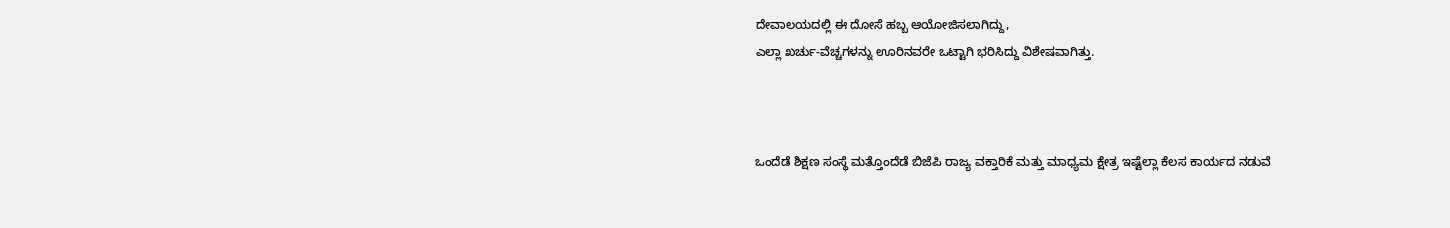ದೇವಾಲಯದಲ್ಲಿ ಈ ದೋಸೆ ಹಬ್ಬ ಆಯೋಜಿಸಲಾಗಿದ್ದು,
ಎಲ್ಲಾ ಖರ್ಚು-ವೆಚ್ಚಗಳನ್ನು ಊರಿನವರೇ ಒಟ್ಟಾಗಿ ಭರಿಸಿದ್ದು ವಿಶೇಷವಾಗಿತ್ತು.



ಒಂದೆಡೆ ಶಿಕ್ಷಣ ಸಂಸ್ಥೆ ಮತ್ತೊಂದೆಡೆ ಬಿಜೆಪಿ ರಾಜ್ಯ ವಕ್ತಾರಿಕೆ ಮತ್ತು ಮಾಧ್ಯಮ ಕ್ಷೇತ್ರ ಇಷ್ಟೆಲ್ಲಾ ಕೆಲಸ ಕಾರ್ಯದ ನಡುವೆ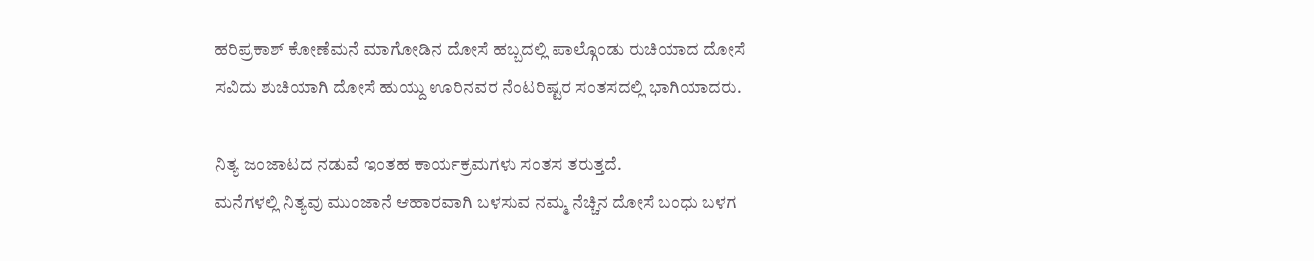ಹರಿಪ್ರಕಾಶ್ ಕೋಣೆಮನೆ ಮಾಗೋಡಿನ ದೋಸೆ ಹಬ್ಬದಲ್ಲಿ ಪಾಲ್ಗೊಂಡು ರುಚಿಯಾದ ದೋಸೆ ಸವಿದು ಶುಚಿಯಾಗಿ ದೋಸೆ ಹುಯ್ದು ಊರಿನವರ ನೆಂಟರಿಷ್ಟರ ಸಂತಸದಲ್ಲಿ ಭಾಗಿಯಾದರು.

ನಿತ್ಯ ಜಂಜಾಟದ ನಡುವೆ ಇಂತಹ ಕಾರ್ಯಕ್ರಮಗಳು ಸಂತಸ ತರುತ್ತದೆ.
ಮನೆಗಳಲ್ಲಿ ನಿತ್ಯವು ಮುಂಜಾನೆ ಆಹಾರವಾಗಿ ಬಳಸುವ ನಮ್ಮ ನೆಚ್ಚಿನ ದೋಸೆ ಬಂಧು ಬಳಗ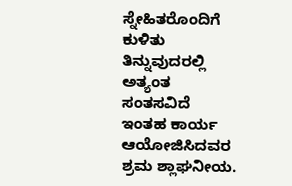ಸ್ನೇಹಿತರೊಂದಿಗೆ ಕುಳಿತು ತಿನ್ನುವುದರಲ್ಲಿ ಅತ್ಯಂತ ಸಂತಸವಿದೆ ಇಂತಹ ಕಾರ್ಯ ಆಯೋಜಿಸಿದವರ ಶ್ರಮ ಶ್ಲಾಘನೀಯ.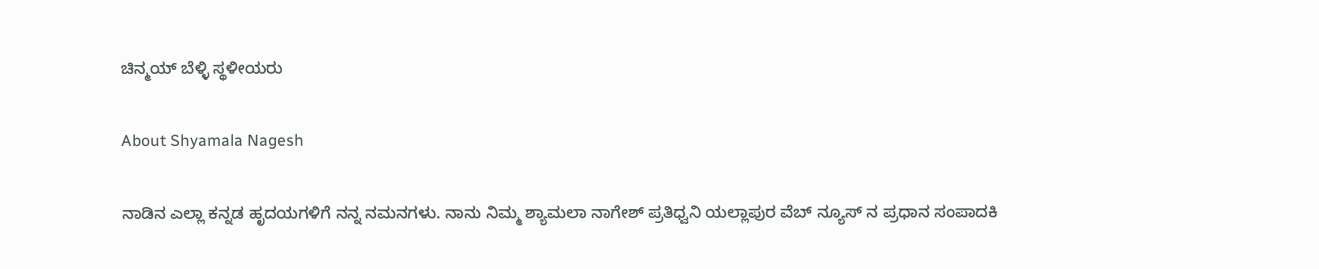ಚಿನ್ಮಯ್ ಬೆಳ್ಳಿ ಸ್ಥಳೀಯರು

About Shyamala Nagesh

ನಾಡಿನ ಎಲ್ಲಾ ಕನ್ನಡ ಹೃದಯಗಳಿಗೆ ನನ್ನ ನಮನಗಳು. ನಾನು ನಿಮ್ಮ ಶ್ಯಾಮಲಾ ನಾಗೇಶ್ ಪ್ರತಿಧ್ವನಿ ಯಲ್ಲಾಪುರ ವೆಬ್ ನ್ಯೂಸ್ ನ ಪ್ರಧಾನ ಸಂಪಾದಕಿ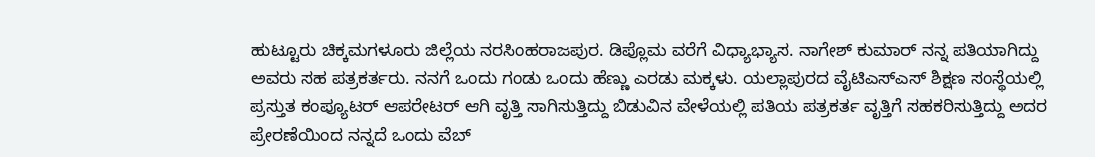ಹುಟ್ಟೂರು ಚಿಕ್ಕಮಗಳೂರು ಜಿಲ್ಲೆಯ ನರಸಿಂಹರಾಜಪುರ. ಡಿಪ್ಲೊಮ ವರೆಗೆ ವಿಧ್ಯಾಭ್ಯಾಸ. ನಾಗೇಶ್ ಕುಮಾರ್ ನನ್ನ ಪತಿಯಾಗಿದ್ದು ಅವರು ಸಹ ಪತ್ರಕರ್ತರು. ನನಗೆ ಒಂದು ಗಂಡು ಒಂದು ಹೆಣ್ಣು ಎರಡು ಮಕ್ಕಳು. ಯಲ್ಲಾಪುರದ ವೈಟಿಎಸ್ಎಸ್ ಶಿಕ್ಷಣ ಸಂಸ್ಥೆಯಲ್ಲಿ ಪ್ರಸ್ತುತ ಕಂಪ್ಯೂಟರ್ ಆಪರೇಟರ್ ಆಗಿ ವೃತ್ತಿ ಸಾಗಿಸುತ್ತಿದ್ದು ಬಿಡುವಿನ ವೇಳೆಯಲ್ಲಿ ಪತಿಯ ಪತ್ರಕರ್ತ ವೃತ್ತಿಗೆ ಸಹಕರಿಸುತ್ತಿದ್ದು ಅದರ ಪ್ರೇರಣೆಯಿಂದ ನನ್ನದೆ ಒಂದು ವೆಬ್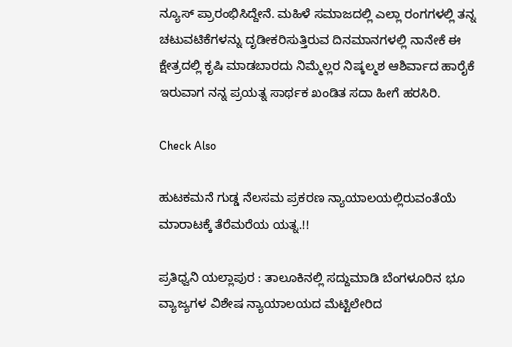ನ್ಯೂಸ್ ಪ್ರಾರಂಭಿಸಿದ್ದೇನೆ. ಮಹಿಳೆ ಸಮಾಜದಲ್ಲಿ ಎಲ್ಲಾ ರಂಗಗಳಲ್ಲಿ ತನ್ನ ಚಟುವಟಿಕೆಗಳನ್ನು ದೃಡೀಕರಿಸುತ್ತಿರುವ ದಿನಮಾನಗಳಲ್ಲಿ ನಾನೇಕೆ ಈ ಕ್ಷೇತ್ರದಲ್ಲಿ ಕೃಷಿ ಮಾಡಬಾರದು ನಿಮ್ಮೆಲ್ಲರ ನಿಷ್ಕಲ್ಮಶ ಆಶಿರ್ವಾದ ಹಾರೈಕೆ ಇರುವಾಗ ನನ್ನ ಪ್ರಯತ್ನ ಸಾರ್ಥಕ ಖಂಡಿತ ಸದಾ ಹೀಗೆ ಹರಸಿರಿ.

Check Also

ಹುಟಕಮನೆ ಗುಡ್ಡ ನೆಲಸಮ ಪ್ರಕರಣ ನ್ಯಾಯಾಲಯಲ್ಲಿರುವಂತೆಯೆ ಮಾರಾಟಕ್ಕೆ ತೆರೆಮರೆಯ ಯತ್ನ.!!

ಪ್ರತಿಧ್ವನಿ ಯಲ್ಲಾಪುರ : ತಾಲೂಕಿನಲ್ಲಿ ಸದ್ದುಮಾಡಿ ಬೆಂಗಳೂರಿನ ಭೂ ವ್ಯಾಜ್ಯಗಳ ವಿಶೇಷ ನ್ಯಾಯಾಲಯದ ಮೆಟ್ಟಿಲೇರಿದ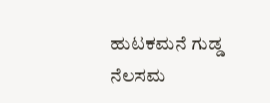ಹುಟಕಮನೆ ಗುಡ್ಡ ನೆಲಸಮ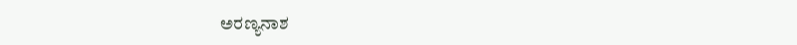ಅರಣ್ಯನಾಶ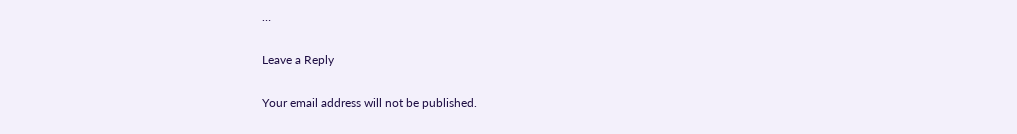…

Leave a Reply

Your email address will not be published.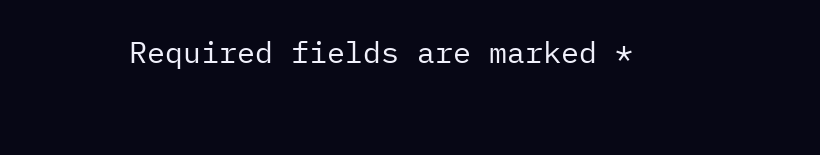Required fields are marked *